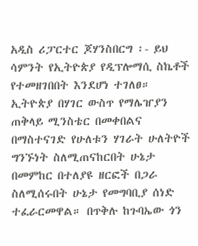አዲስ ሪፓርተር ጆሃንስበርግ ፡- ይህ ሳምንት የኢትዮጵያ የዲፕሎማሲ ስኬቶች የተመዘገበበት እንደሆነ ተገለፀ። ኢትዮጵያ በሃገር ውስጥ የማሌዠያን ጠቅላይ ሚንስቴር በመቀበልና በማስተናገድ የሁለቱን ሃገራት ሁለትዮች ግንኙነት ስለሚጠናከርበት ሁኔታ በመምከር በተለያዩ ዘርፎች በጋራ ስለሚሰሩበት ሁኔታ የመግባቢያ ሰነድ ተፈራርመዋል። በጥቅሉ ከጉባኤው ጎን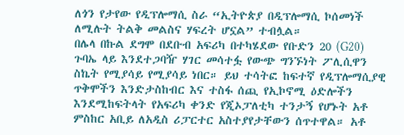ለጎን የታየው የዲፕሎማሲ ስራ “ኢትዮጵያ በዲፕሎማሲ ኮሰመነች ለሚሉት ትልቅ መልስና ሃፍረት ሆኗል” ተብሏል።
በሌላ በኩል ደግሞ በደቡብ አፍሪካ በተካሄደው የቡድን 20 (G20) ጉባኤ ላይ እንደተጋባዥ ሃገር መሳተፏ የውጭ ግንኙነት ፖሊሲዋን ስኬት የሚያሳይ የሚያሳይ ነበር። ይህ ተሳትፎ ከፍተኛ የዲፕሎማሲያዊ ጥቅሞችን እንድታስከብር እና ተስፋ ሰጪ የኢኮኖሚ ዕድሎችን እንደሚከፍትላት የአፍሪካ ቀንድ የጂኦፓለቲካ ተንታኝ የሆኑት አቶ ምስከር አቢይ ለአዲስ ሪፓርተር አስተያየታቸውን ሰጥተዋል። አቶ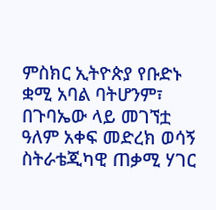ምስክር ኢትዮጵያ የቡድኑ ቋሚ አባል ባትሆንም፣ በጉባኤው ላይ መገኘቷ ዓለም አቀፍ መድረክ ወሳኝ ስትራቴጂካዊ ጠቃሚ ሃገር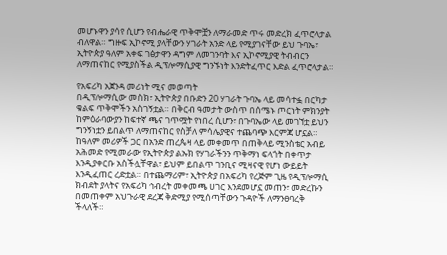መሆኑዋን ያሳየ ሲሆን የብሔራዊ ጥቅሞቿን ለማራመድ ጥሩ መድረክ ፈጥሮላታል ብለዋል። ግዙፍ ኢኮኖሚ ያላቸውን ሃገራት አንድ ላይ የሚያገናቸው ይህ ጉባኤ፣ ኢትዮጵያ ዓለም አቀፍ ገፅታዋን ዳግም ለመገንባት እና ኢኮኖሚያዊ ትብብርን ለማጠናከር የሚያስችል ዲፕሎማሲያዊ ግንኙነት እንድትፈጥር እድል ፈጥሮላታል።

የአፍሪካ አጀንዳ መሪነት ሚና መወጣት
በዲፕሎማሲው መስክ፣ ኢትዮጵያ በቡድን 20 ሃገራት ጉባኤ ላይ መሳተፏ በርካታ ቁልፍ ጥቅሞችን አስገኝቷል። በቅርብ ዓመታት ውስጥ በሰሜኑ ጦርነት ምክንያት ከምዕራባውያን ከፍተኛ ጫና ገጥሟት የነበረ ሲሆን፣ በጉባኤው ላይ መገኘቷ ይህን ግንኝነቷን ይበልጥ ለማጠናከር የስቻለ ምሳሌያዊና ተጨባጭ እርምጃ ሆኗል። ከዓለም መሪዎች ጋር በአንድ ጠረጴዛ ላይ መቀመጥ በጠቅላይ ሚንስቴር አብይ አሕመድ የሚመራው የኢትዮጵያ ልኡክ የሃገራችንን ጥቅማነ ፍላጎት በቀጥታ እንዲያቀርቡ አስችሏቸዋል፣ ይህም ይበልጥ ገንቢና ሚዛናዊ የሆነ ውይይት እንዲፈጠር ረድቷል። በተጨማሪም፣ ኢትዮጵያ በአፍሪካ የረጅም ጊዜ የዲፕሎማሲ ክብደት ያላትና የአፍሪካ ኅብረት መቀመጫ ሀገር እንደመሆኗ መጠን፣ መድረኩን በመጠቀም አህጉራዊ ደረጃ ቅድሚያ የሚሰጣቸውን ጉዳዮች ለማንፀባረቅ ችላለች።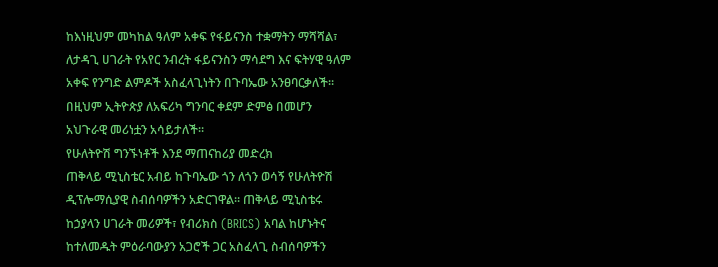ከእነዚህም መካከል ዓለም አቀፍ የፋይናንስ ተቋማትን ማሻሻል፣ ለታዳጊ ሀገራት የአየር ንብረት ፋይናንስን ማሳደግ እና ፍትሃዊ ዓለም አቀፍ የንግድ ልምዶች አስፈላጊነትን በጉባኤው አንፀባርቃለች። በዚህም ኢትዮጵያ ለአፍሪካ ግንባር ቀደም ድምፅ በመሆን አህጉራዊ መሪነቷን አሳይታለች።
የሁለትዮሽ ግንኙነቶች እንደ ማጠናከሪያ መድረክ
ጠቅላይ ሚኒስቴር አብይ ከጉባኤው ጎን ለጎን ወሳኝ የሁለትዮሽ ዲፕሎማሲያዊ ስብሰባዎችን አድርገዋል። ጠቅላይ ሚኒስቴሩ ከኃያላን ሀገራት መሪዎች፣ የብሪክስ (BRICS) አባል ከሆኑትና ከተለመዱት ምዕራባውያን አጋሮች ጋር አስፈላጊ ስብሰባዎችን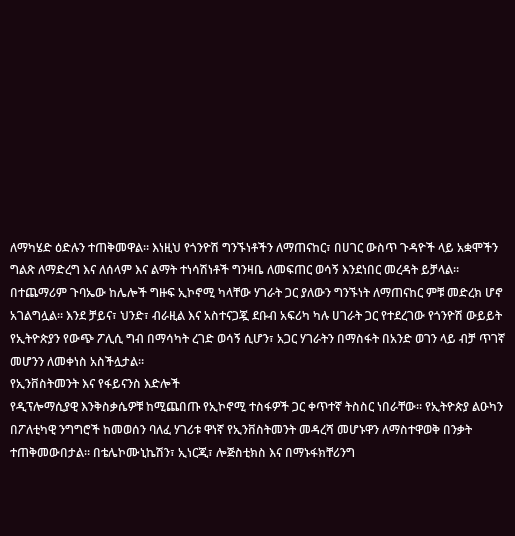ለማካሄድ ዕድሉን ተጠቅመዋል። እነዚህ የጎንዮሽ ግንኙነቶችን ለማጠናከር፣ በሀገር ውስጥ ጉዳዮች ላይ አቋሞችን ግልጽ ለማድረግ እና ለሰላም እና ልማት ተነሳሽነቶች ግንዛቤ ለመፍጠር ወሳኝ እንደነበር መረዳት ይቻላል። በተጨማሪም ጉባኤው ከሌሎች ግዙፍ ኢኮኖሚ ካላቸው ሃገራት ጋር ያለውን ግንኙነት ለማጠናከር ምቹ መድረክ ሆኖ አገልግሏል። እንደ ቻይና፣ ህንድ፣ ብራዚል እና አስተናጋጇ ደቡብ አፍሪካ ካሉ ሀገራት ጋር የተደረገው የጎንዮሽ ውይይት የኢትዮጵያን የውጭ ፖሊሲ ግብ በማሳካት ረገድ ወሳኝ ሲሆን፣ አጋር ሃገራትን በማስፋት በአንድ ወገን ላይ ብቻ ጥገኛ መሆንን ለመቀነስ አስችሏታል።
የኢንቨስትመንት እና የፋይናንስ እድሎች
የዲፕሎማሲያዊ እንቅስቃሴዎቹ ከሚጨበጡ የኢኮኖሚ ተስፋዎች ጋር ቀጥተኛ ትስስር ነበራቸው። የኢትዮጵያ ልዑካን በፖለቲካዊ ንግግሮች ከመወሰን ባለፈ ሃገሪቱ ዋነኛ የኢንቨስትመንት መዳረሻ መሆኑዋን ለማስተዋወቅ በንቃት ተጠቅመውበታል። በቴሌኮሙኒኬሽን፣ ኢነርጂ፣ ሎጅስቲክስ እና በማኑፋክቸሪንግ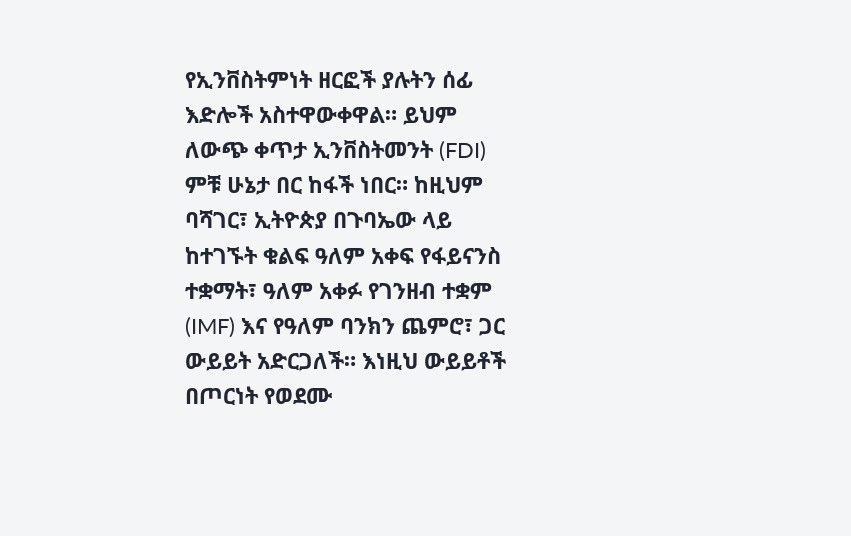የኢንቨስትምነት ዘርፎች ያሉትን ሰፊ እድሎች አስተዋውቀዋል። ይህም ለውጭ ቀጥታ ኢንቨስትመንት (FDI) ምቹ ሁኔታ በር ከፋች ነበር። ከዚህም ባሻገር፣ ኢትዮጵያ በጉባኤው ላይ ከተገኙት ቁልፍ ዓለም አቀፍ የፋይናንስ ተቋማት፣ ዓለም አቀፉ የገንዘብ ተቋም (IMF) እና የዓለም ባንክን ጨምሮ፣ ጋር ውይይት አድርጋለች። እነዚህ ውይይቶች በጦርነት የወደሙ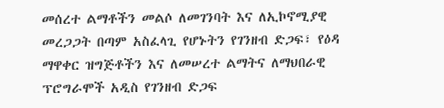መሰረተ ልማቶችን መልሶ ለመገንባት እና ለኢኮኖሚያዊ መረጋጋት በጣም አስፈላጊ የሆኑትን የገንዘብ ድጋፍ፣ የዕዳ ማዋቀር ዝግጅቶችን እና ለመሠረተ ልማትና ለማህበራዊ ፕሮግራሞች አዲስ የገንዘብ ድጋፍ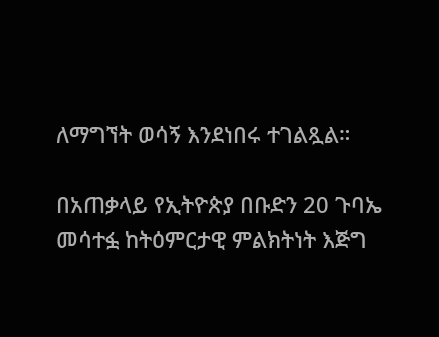ለማግኘት ወሳኝ እንደነበሩ ተገልጿል።

በአጠቃላይ የኢትዮጵያ በቡድን 20 ጉባኤ መሳተፏ ከትዕምርታዊ ምልክትነት እጅግ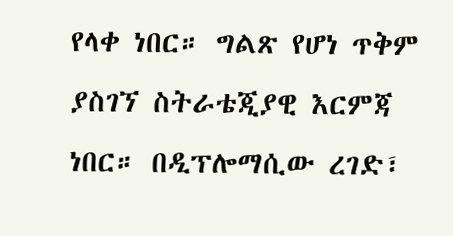የላቀ ነበር። ግልጽ የሆነ ጥቅም ያስገኘ ስትራቴጂያዊ እርምጃ ነበር። በዲፕሎማሲው ረገድ፣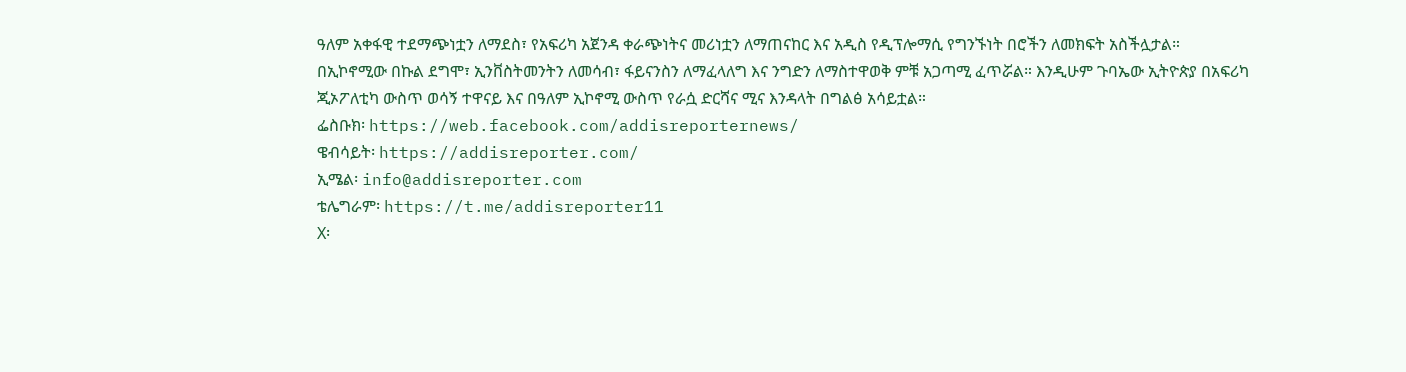ዓለም አቀፋዊ ተደማጭነቷን ለማደስ፣ የአፍሪካ አጀንዳ ቀራጭነትና መሪነቷን ለማጠናከር እና አዲስ የዲፕሎማሲ የግንኙነት በሮችን ለመክፍት አስችሏታል። በኢኮኖሚው በኩል ደግሞ፣ ኢንቨስትመንትን ለመሳብ፣ ፋይናንስን ለማፈላለግ እና ንግድን ለማስተዋወቅ ምቹ አጋጣሚ ፈጥሯል። እንዲሁም ጉባኤው ኢትዮጵያ በአፍሪካ ጂኦፖለቲካ ውስጥ ወሳኝ ተዋናይ እና በዓለም ኢኮኖሚ ውስጥ የራሷ ድርሻና ሚና እንዳላት በግልፅ አሳይቷል።
ፌስቡክ፡ https://web.facebook.com/addisreporternews/
ዌብሳይት፡ https://addisreporter.com/
ኢሜል፡ info@addisreporter.com
ቴሌግራም፡ https://t.me/addisreporter11
X፡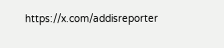https://x.com/addisreporter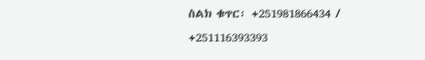ስልክ ቁጥር፡ +251981866434 / +251116393393